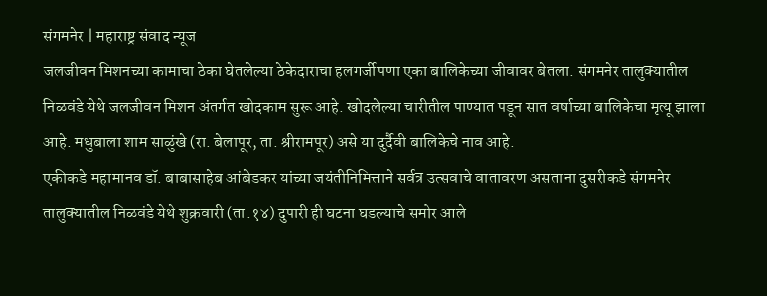संगमनेर | महाराष्ट्र संवाद न्यूज
जलजीवन मिशनच्या कामाचा ठेका घेतलेल्या ठेकेदाराचा हलगर्जीपणा एका बालिकेच्या जीवावर बेतला. संगमनेर तालुक्यातील निळवंडे येथे जलजीवन मिशन अंतर्गत खोदकाम सुरू आहे. खोदलेल्या चारीतील पाण्यात पडून सात वर्षाच्या बालिकेचा मृत्यू झाला आहे. मधुबाला शाम साळुंखे (रा. बेलापूर, ता. श्रीरामपूर) असे या दुर्दैवी बालिकेचे नाव आहे.
एकीकडे महामानव डॉ. बाबासाहेब आंबेडकर यांच्या जयंतीनिमित्ताने सर्वत्र उत्सवाचे वातावरण असताना दुसरीकडे संगमनेर तालुक्यातील निळवंडे येथे शुक्रवारी (ता.१४) दुपारी ही घटना घडल्याचे समोर आले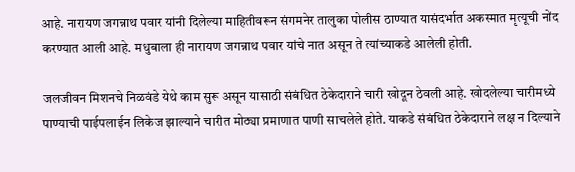आहे. नारायण जगन्नाथ पवार यांनी दिलेल्या माहितीवरून संगमनेर तालुका पोलीस ठाण्यात यासंदर्भात अकस्मात मृत्यूची नोंद करण्यात आली आहे. मधुबाला ही नारायण जगन्नाथ पवार यांचे नात असून ते त्यांच्याकडे आलेली होती.

जलजीवन मिशनचे निळवंडे येथे काम सुरू असून यासाठी संबंधित ठेकेदाराने चारी खोदून ठेवली आहे. खोदलेल्या चारीमध्ये पाण्याची पाईपलाईन लिकेज झाल्याने चारीत मोठ्या प्रमाणात पाणी साचलेले होते. याकडे संबंधित ठेकेदाराने लक्ष न दिल्याने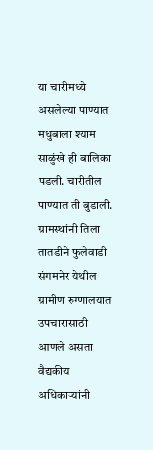या चारीमध्ये असलेल्या पाण्यात मधुबाला श्याम साळुंखे ही बालिका पडली. चारीतील पाण्यात ती बुडाली.
ग्रामस्थांनी तिला तातडीने फुलेवाडी संगमनेर येथील ग्रामीण रुग्णालयात उपचारासाठी आणले असता वैद्यकीय अधिकाऱ्यांनी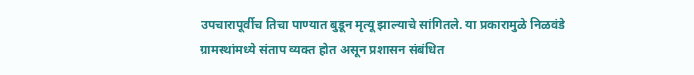उपचारापूर्वीच तिचा पाण्यात बुडून मृत्यू झाल्याचे सांगितले. या प्रकारामुळे निळवंडे ग्रामस्थांमध्ये संताप व्यक्त होत असून प्रशासन संबंधित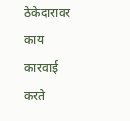ठेकेदारावर काय कारवाई करते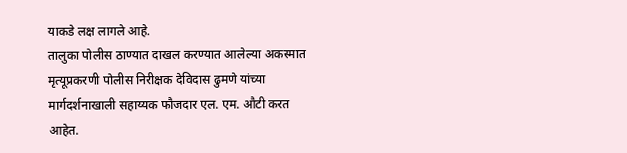याकडे लक्ष लागले आहे.
तालुका पोलीस ठाण्यात दाखल करण्यात आलेल्या अकस्मात मृत्यूप्रकरणी पोलीस निरीक्षक देविदास ढुमणे यांच्या मार्गदर्शनाखाली सहाय्यक फौजदार एल. एम. औटी करत आहेत.